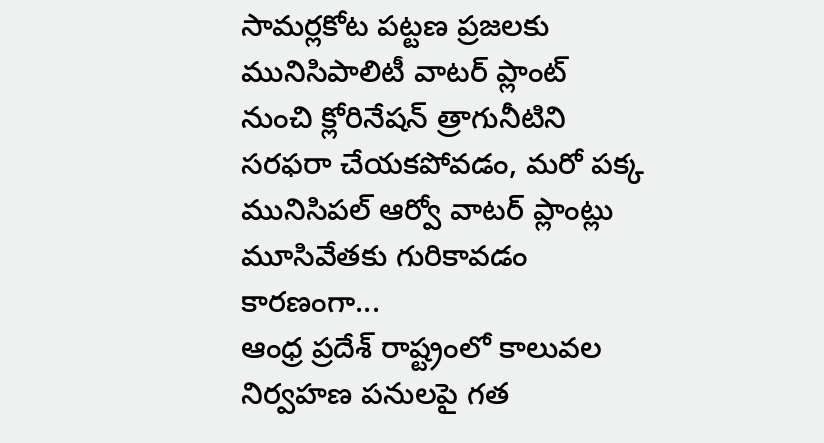సామర్లకోట పట్టణ ప్రజలకు మునిసిపాలిటీ వాటర్ ప్లాంట్ నుంచి క్లోరినేషన్ త్రాగునీటిని సరఫరా చేయకపోవడం, మరో పక్క మునిసిపల్ ఆర్వో వాటర్ ప్లాంట్లు మూసివేతకు గురికావడం కారణంగా...
ఆంధ్ర ప్రదేశ్ రాష్ట్రంలో కాలువల నిర్వహణ పనులపై గత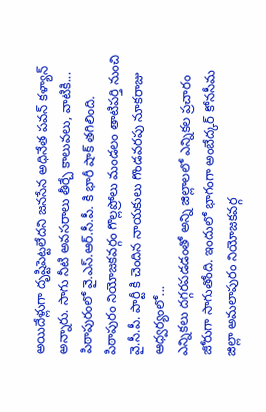అయిదేళ్లుగా దృష్టిపెట్టలేదని జనసేన అధినేత పవన్ కళ్యాన్ అన్నారు. సాగు నీటి అవసరాలు తీర్చే కాలువలు, వాటికి...
పిఠాపురంలో వై.ఎస్.ఆర్.సీ.పీ. కి భారీ షాక్ తగిలింది. పిఠాపురం నియోజకవర్గం గొల్లప్రోలు మండలం తాటిపర్తి నుంచి వై.సీ.పీ. పార్టీ కి చెందిన నాయకులు గొండవరపు నూకరాజు ఆధ్వర్యంలో...
ఎన్నికలు దగ్గరపడడంతో అన్ని జిల్లాలలో ఎన్నికల ప్రచారం జోరుగా సాగుతోంది. ఇందులో భాగంగా అంబేద్కర్ కోనసీమ జిల్లా అమలాపురం నియోజకవర్గ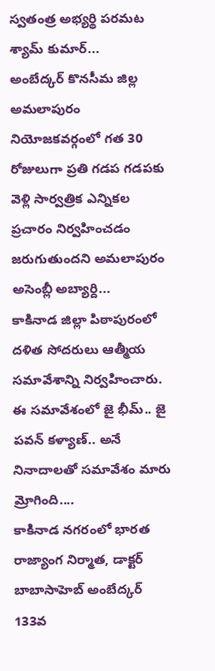స్వతంత్ర అభ్యర్థి పరమట శ్యామ్ కుమార్...
అంబేద్కర్ కొనసీమ జిల్ల అమలాపురం నియోజకవర్గంలో గత 30 రోజులుగా ప్రతి గడప గడపకు వెళ్లి సార్వత్రిక ఎన్నికల ప్రచారం నిర్వహించడం జరుగుతుందని అమలాపురం అసెంబ్లీ అబ్యార్ది...
కాకినాడ జిల్లా పిఠాపురంలో దళిత సోదరులు ఆత్మీయ సమావేశాన్ని నిర్వహించారు. ఈ సమావేశంలో జై భీమ్.. జై పవన్ కళ్యాణ్.. అనే నినాదాలతో సమావేశం మారు మ్రోగింది....
కాకినాడ నగరంలో భారత రాజ్యాంగ నిర్మాత, డాక్టర్ బాబాసాహెబ్ అంబేద్కర్ 133వ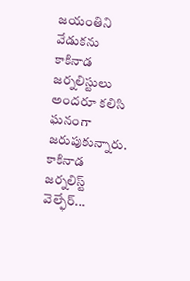జయంతిని వేడుకను కాకినాడ జర్నలిస్టులు అందరూ కలిసి ఘనంగా జరుపుకున్నారు. కాకినాడ జర్నలిస్ట్ వెల్ఫేర్...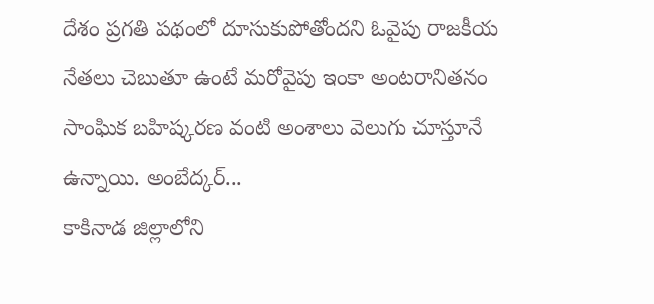దేశం ప్రగతి పథంలో దూసుకుపోతోందని ఓవైపు రాజకీయ నేతలు చెబుతూ ఉంటే మరోవైపు ఇంకా అంటరానితనం సాంఘిక బహిష్కరణ వంటి అంశాలు వెలుగు చూస్తూనే ఉన్నాయి. అంబేద్కర్...
కాకినాడ జిల్లాలోని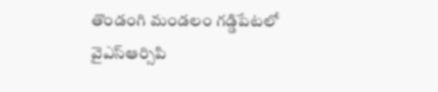తొండంగి మండలం గడ్డిపేటలో వైఎస్ఆర్సిపి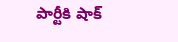పార్టీకి షాక్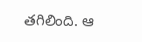తగిలింది. ఆ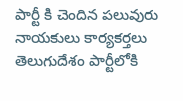పార్టీ కి చెందిన పలువురు నాయకులు కార్యకర్తలు తెలుగుదేశం పార్టీలోకి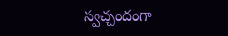స్వచ్చందంగా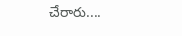చేరారు....